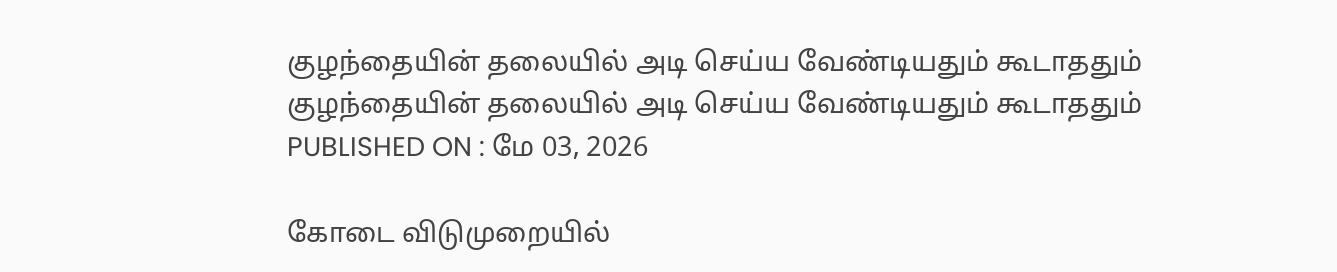குழந்தையின் தலையில் அடி செய்ய வேண்டியதும் கூடாததும்
குழந்தையின் தலையில் அடி செய்ய வேண்டியதும் கூடாததும்
PUBLISHED ON : மே 03, 2026

கோடை விடுமுறையில்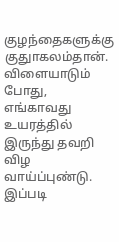குழந்தைகளுக்கு குதுாகலம்தான். விளையாடும் போது, எங்காவது உயரத்தில் இருந்து தவறி விழ வாய்ப்புண்டு. இப்படி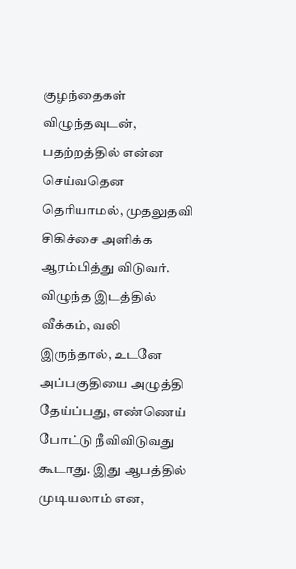குழந்தைகள் விழுந்தவுடன், பதற்றத்தில் என்ன செய்வதென தெரியாமல், முதலுதவி சிகிச்சை அளிக்க ஆரம்பித்து விடுவர்.
விழுந்த இடத்தில் வீக்கம், வலி இருந்தால், உடனே அப்பகுதியை அழுத்தி தேய்ப்பது, எண்ணெய் போட்டு நீவிவிடுவது கூடாது. இது ஆபத்தில் முடியலாம் என,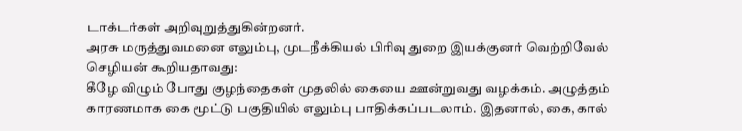டாக்டர்கள் அறிவுறுத்துகின்றனர்.
அரசு மருத்துவமனை எலும்பு, முடநீக்கியல் பிரிவு துறை இயக்குனர் வெற்றிவேல் செழியன் கூறியதாவது:
கீழே விழும் போது குழந்தைகள் முதலில் கையை ஊன்றுவது வழக்கம். அழுத்தம் காரணமாக கை மூட்டு பகுதியில் எலும்பு பாதிக்கப்படலாம். இதனால், கை, கால்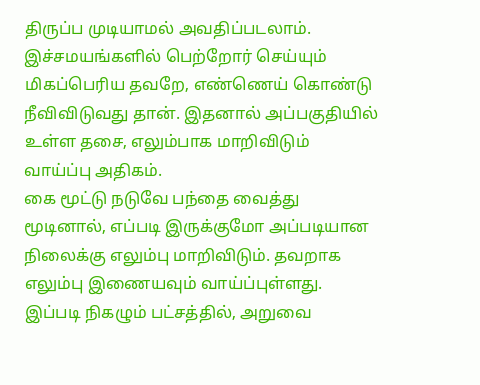திருப்ப முடியாமல் அவதிப்படலாம்.
இச்சமயங்களில் பெற்றோர் செய்யும் மிகப்பெரிய தவறே, எண்ணெய் கொண்டு நீவிவிடுவது தான். இதனால் அப்பகுதியில் உள்ள தசை, எலும்பாக மாறிவிடும் வாய்ப்பு அதிகம்.
கை மூட்டு நடுவே பந்தை வைத்து மூடினால், எப்படி இருக்குமோ அப்படியான நிலைக்கு எலும்பு மாறிவிடும். தவறாக எலும்பு இணையவும் வாய்ப்புள்ளது.
இப்படி நிகழும் பட்சத்தில், அறுவை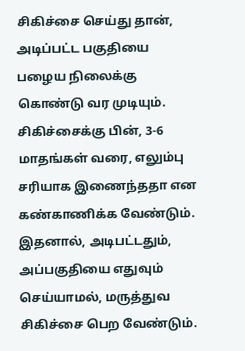சிகிச்சை செய்து தான், அடிப்பட்ட பகுதியை பழைய நிலைக்கு கொண்டு வர முடியும். சிகிச்சைக்கு பின், 3-6 மாதங்கள் வரை, எலும்பு சரியாக இணைந்ததா என கண்காணிக்க வேண்டும். இதனால், அடிபட்டதும், அப்பகுதியை எதுவும் செய்யாமல், மருத்துவ சிகிச்சை பெற வேண்டும்.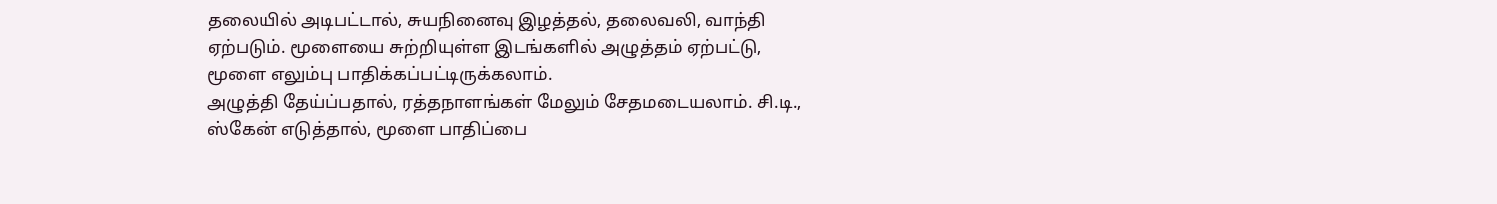தலையில் அடிபட்டால், சுயநினைவு இழத்தல், தலைவலி, வாந்தி ஏற்படும். மூளையை சுற்றியுள்ள இடங்களில் அழுத்தம் ஏற்பட்டு, மூளை எலும்பு பாதிக்கப்பட்டிருக்கலாம்.
அழுத்தி தேய்ப்பதால், ரத்தநாளங்கள் மேலும் சேதமடையலாம். சி.டி., ஸ்கேன் எடுத்தால், மூளை பாதிப்பை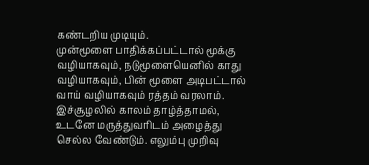கண்டறிய முடியும்.
முன்மூளை பாதிக்கப்பட்டால் மூக்கு வழியாகவும், நடுமூளையெனில் காது வழியாகவும், பின் மூளை அடிபட்டால் வாய் வழியாகவும் ரத்தம் வரலாம்.
இச்சூழலில் காலம் தாழ்த்தாமல், உடனே மருத்துவரிடம் அழைத்து செல்ல வேண்டும். எலும்பு முறிவு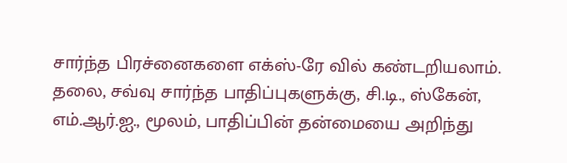சார்ந்த பிரச்னைகளை எக்ஸ்-ரே வில் கண்டறியலாம்.
தலை, சவ்வு சார்ந்த பாதிப்புகளுக்கு, சி.டி., ஸ்கேன், எம்.ஆர்.ஐ., மூலம், பாதிப்பின் தன்மையை அறிந்து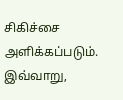சிகிச்சை அளிக்கப்படும்.
இவ்வாறு,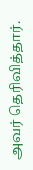அவர் தெரிவித்தார்.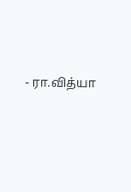- ரா.வித்யா